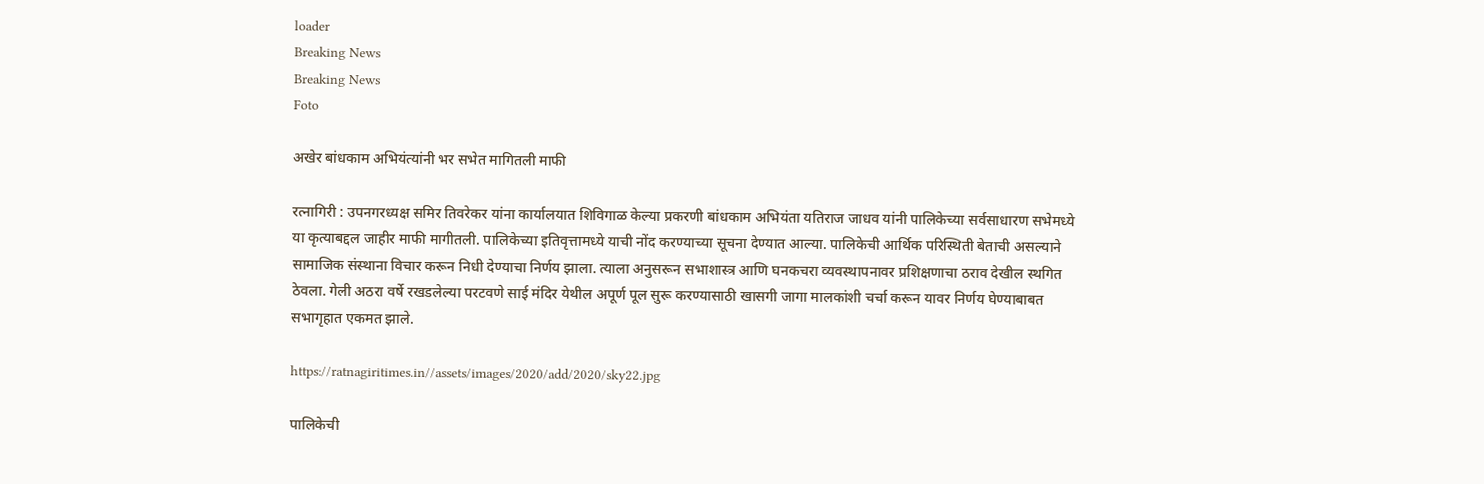loader
Breaking News
Breaking News
Foto

अखेर बांधकाम अभियंत्यांनी भर सभेत मागितली माफी

रत्नागिरी : उपनगरध्यक्ष समिर तिवरेकर यांना कार्यालयात शिविगाळ केल्या प्रकरणी बांधकाम अभियंता यतिराज जाधव यांनी पालिकेच्या सर्वसाधारण सभेमध्ये या कृत्याबद्दल जाहीर माफी मागीतली. पालिकेच्या इतिवृत्तामध्ये याची नोंद करण्याच्या सूचना देण्यात आल्या. पालिकेची आर्थिक परिस्थिती बेताची असल्याने सामाजिक संस्थाना विचार करून निधी देण्याचा निर्णय झाला. त्याला अनुसरून सभाशास्त्र आणि घनकचरा व्यवस्थापनावर प्रशिक्षणाचा ठराव देखील स्थगित ठेवला. गेली अठरा वर्षे रखडलेल्या परटवणे साई मंदिर येथील अपूर्ण पूल सुरू करण्यासाठी खासगी जागा मालकांशी चर्चा करून यावर निर्णय घेण्याबाबत सभागृहात एकमत झाले.

https://ratnagiritimes.in//assets/images/2020/add/2020/sky22.jpg

पालिकेची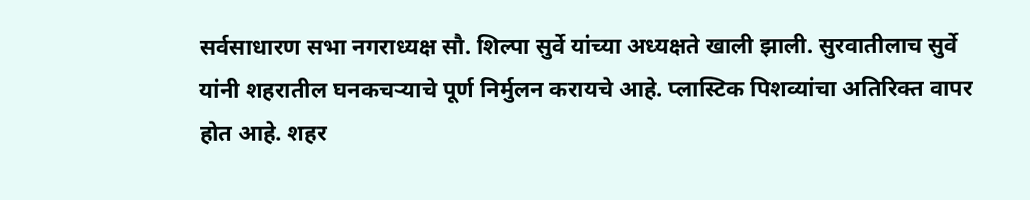सर्वसाधारण सभा नगराध्यक्ष सौ. शिल्पा सुर्वे यांच्या अध्यक्षते खाली झाली. सुरवातीलाच सुर्वे यांनी शहरातील घनकचऱ्याचे पूर्ण निर्मुलन करायचे आहे. प्लास्टिक पिशव्यांचा अतिरिक्त वापर होत आहे. शहर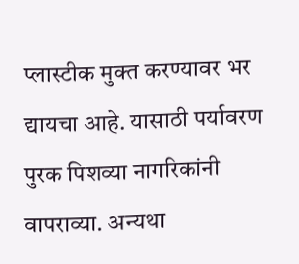प्लास्टीक मुक्त करण्यावर भर द्यायचा आहे. यासाठी पर्यावरण पुरक पिशव्या नागरिकांनी वापराव्या. अन्यथा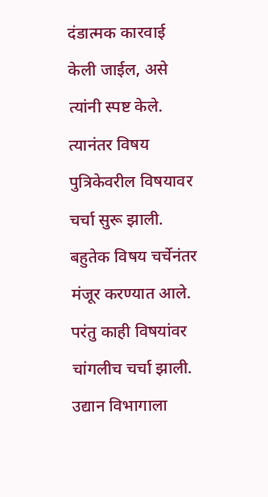दंडात्मक कारवाई केली जाईल, असे त्यांनी स्पष्ट केले. त्यानंतर विषय पुत्रिकेवरील विषयावर चर्चा सुरू झाली. बहुतेक विषय चर्चेनंतर मंजूर करण्यात आले. परंतु काही विषयांवर चांगलीच चर्चा झाली. उद्यान विभागाला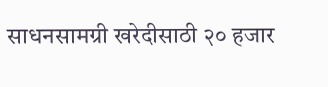साधनसामग्री खरेदीसाठी २० हजार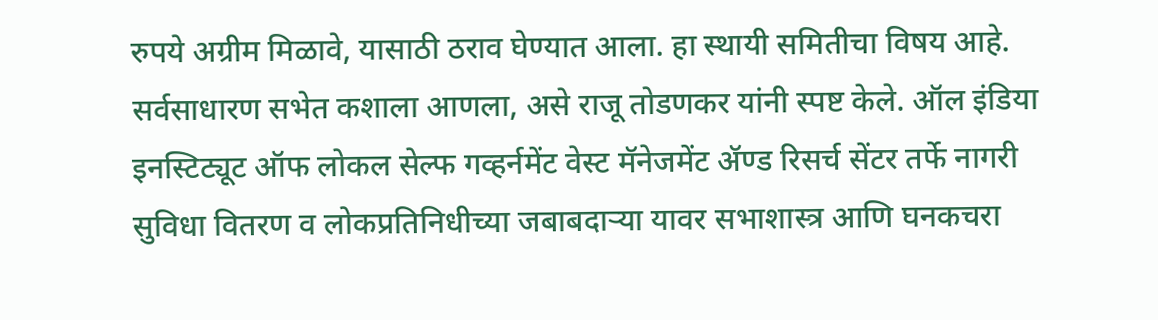रुपये अग्रीम मिळावे, यासाठी ठराव घेण्यात आला. हा स्थायी समितीचा विषय आहे. सर्वसाधारण सभेत कशाला आणला, असे राजू तोडणकर यांनी स्पष्ट केले. ऑल इंडिया इनस्टिट्यूट ऑफ लोकल सेल्फ गव्हर्नमेंट वेस्ट मॅनेजमेंट ॲण्ड रिसर्च सेंटर तर्फे नागरी सुविधा वितरण व लोकप्रतिनिधीच्या जबाबदाऱ्या यावर सभाशास्त्र आणि घनकचरा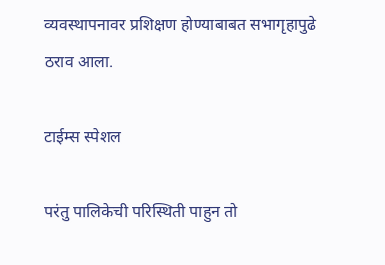व्यवस्थापनावर प्रशिक्षण होण्याबाबत सभागृहापुढे ठराव आला.

टाईम्स स्पेशल

परंतु पालिकेची परिस्थिती पाहुन तो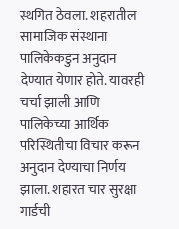स्थगित ठेवला. शहरातील सामाजिक संस्थाना पालिकेकडुन अनुदान देण्यात येणार होते. यावरही चर्चा झाली आणि पालिकेच्या आर्थिक परिस्थितीचा विचार करून अनुदान देण्याचा निर्णय झाला. शहारत चार सुरक्षा गार्डची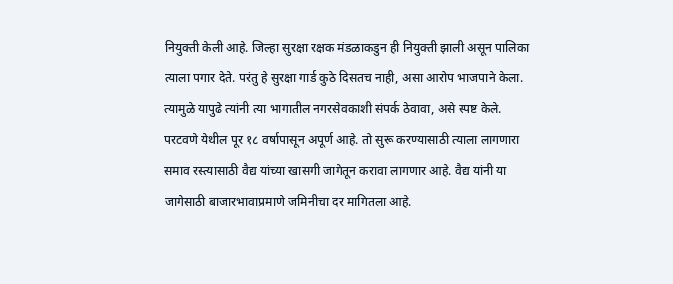नियुक्ती केली आहे. जिल्हा सुरक्षा रक्षक मंडळाकडुन ही नियुक्ती झाली असून पालिका त्याला पगार देते. परंतु हे सुरक्षा गार्ड कुठे दिसतच नाही, असा आरोप भाजपाने केला. त्यामुळे यापुढे त्यांनी त्या भागातील नगरसेवकाशी संपर्क ठेवावा, असे स्पष्ट केले. परटवणे येथील पूर १८ वर्षापासून अपूर्ण आहे. तो सुरू करण्यासाठी त्याला लागणारा समाव रस्त्यासाठी वैद्य यांच्या खासगी जागेतून करावा लागणार आहे. वैद्य यांनी या जागेसाठी बाजारभावाप्रमाणे जमिनीचा दर मागितला आहे.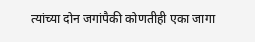त्यांच्या दोन जगांपैकी कोणतीही एका जागा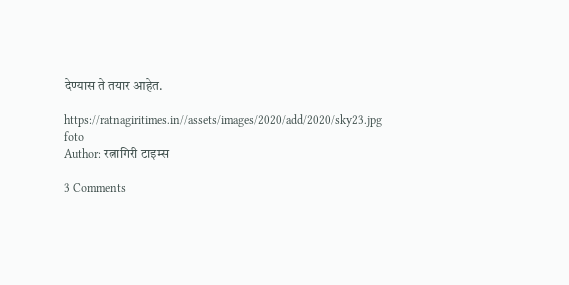देण्यास ते तयार आहेत.

https://ratnagiritimes.in//assets/images/2020/add/2020/sky23.jpg
foto
Author: रत्नागिरी टाइम्स

3 Comments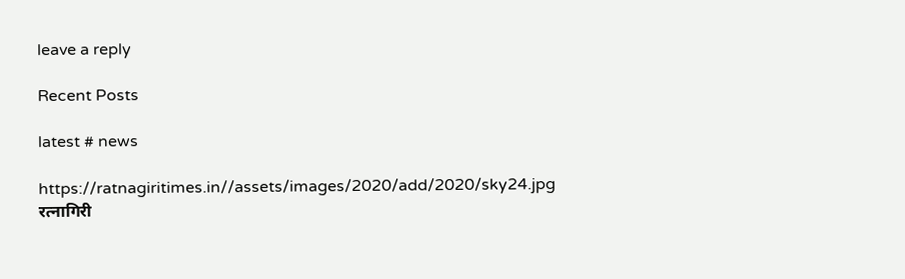leave a reply

Recent Posts

latest # news

https://ratnagiritimes.in//assets/images/2020/add/2020/sky24.jpg
रत्नागिरी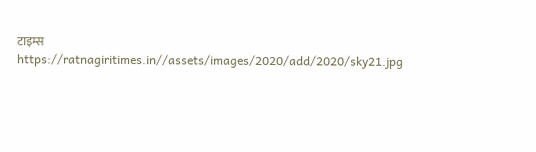टाइम्स
https://ratnagiritimes.in//assets/images/2020/add/2020/sky21.jpg